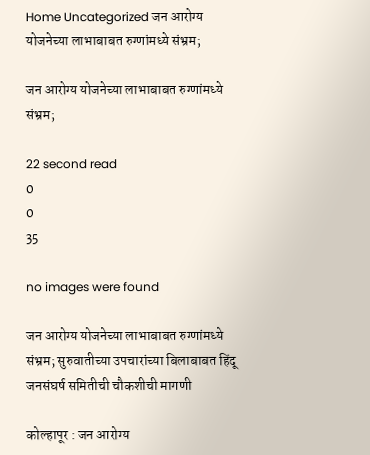Home Uncategorized जन आरोग्य योजनेच्या लाभाबाबत रुग्णांमध्ये संभ्रम;

जन आरोग्य योजनेच्या लाभाबाबत रुग्णांमध्ये संभ्रम;

22 second read
0
0
35

no images were found

जन आरोग्य योजनेच्या लाभाबाबत रुग्णांमध्ये संभ्रम; सुरुवातीच्या उपचारांच्या बिलाबाबत हिंदू जनसंघर्ष समितीची चौकशीची मागणी

कोल्हापूर : जन आरोग्य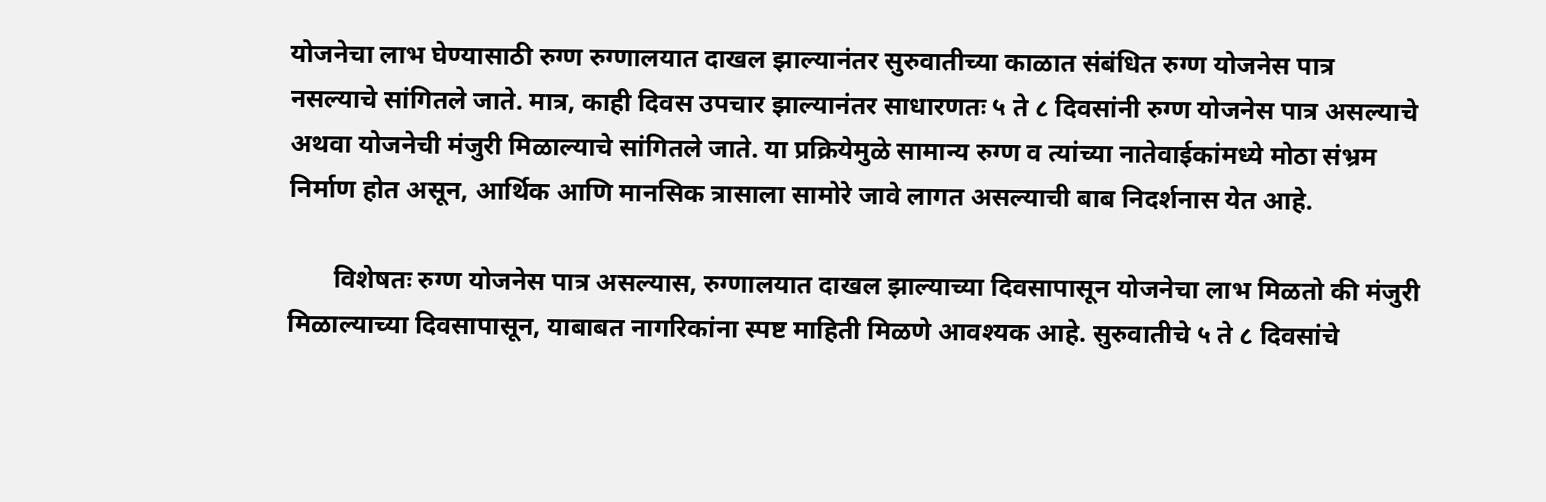योजनेचा लाभ घेण्यासाठी रुग्ण रुग्णालयात दाखल झाल्यानंतर सुरुवातीच्या काळात संबंधित रुग्ण योजनेस पात्र नसल्याचे सांगितले जाते. मात्र, काही दिवस उपचार झाल्यानंतर साधारणतः ५ ते ८ दिवसांनी रुग्ण योजनेस पात्र असल्याचे अथवा योजनेची मंजुरी मिळाल्याचे सांगितले जाते. या प्रक्रियेमुळे सामान्य रुग्ण व त्यांच्या नातेवाईकांमध्ये मोठा संभ्रम निर्माण होत असून, आर्थिक आणि मानसिक त्रासाला सामोरे जावे लागत असल्याची बाब निदर्शनास येत आहे.

       विशेषतः रुग्ण योजनेस पात्र असल्यास, रुग्णालयात दाखल झाल्याच्या दिवसापासून योजनेचा लाभ मिळतो की मंजुरी मिळाल्याच्या दिवसापासून, याबाबत नागरिकांना स्पष्ट माहिती मिळणे आवश्यक आहे. सुरुवातीचे ५ ते ८ दिवसांचे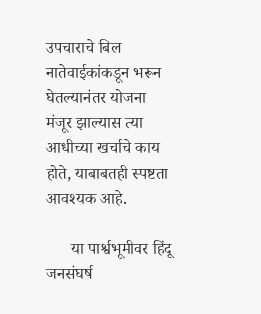उपचाराचे बिल नातेवाईकांकडून भरून घेतल्यानंतर योजना मंजूर झाल्यास त्या आधीच्या खर्चाचे काय होते, याबाबतही स्पष्टता आवश्यक आहे.

      या पार्श्वभूमीवर हिंदू जनसंघर्ष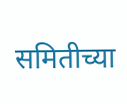समितीच्या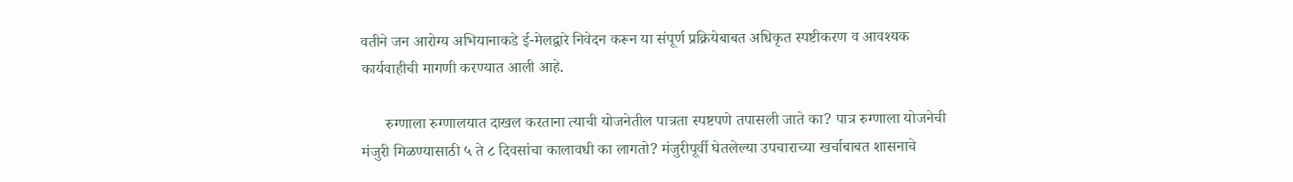वतीने जन आरोग्य अभियानाकडे ई-मेलद्वारे निवेदन करून या संपूर्ण प्रक्रियेबाबत अधिकृत स्पष्टीकरण व आवश्यक कार्यवाहीची मागणी करण्यात आली आहे.

      रुग्णाला रुग्णालयात दाखल करताना त्याची योजनेतील पात्रता स्पष्टपणे तपासली जाते का? पात्र रुग्णाला योजनेची मंजुरी मिळण्यासाठी ५ ते ८ दिवसांचा कालावधी का लागतो? मंजुरीपूर्वी घेतलेल्या उपचाराच्या खर्चाबाबत शासनाचे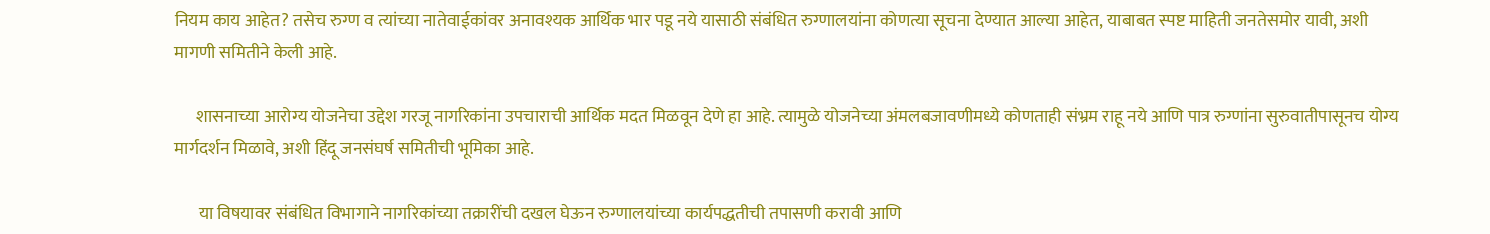नियम काय आहेत? तसेच रुग्ण व त्यांच्या नातेवाईकांवर अनावश्यक आर्थिक भार पडू नये यासाठी संबंधित रुग्णालयांना कोणत्या सूचना देण्यात आल्या आहेत, याबाबत स्पष्ट माहिती जनतेसमोर यावी, अशी मागणी समितीने केली आहे.

      शासनाच्या आरोग्य योजनेचा उद्देश गरजू नागरिकांना उपचाराची आर्थिक मदत मिळवून देणे हा आहे. त्यामुळे योजनेच्या अंमलबजावणीमध्ये कोणताही संभ्रम राहू नये आणि पात्र रुग्णांना सुरुवातीपासूनच योग्य मार्गदर्शन मिळावे, अशी हिंदू जनसंघर्ष समितीची भूमिका आहे.

       या विषयावर संबंधित विभागाने नागरिकांच्या तक्रारींची दखल घेऊन रुग्णालयांच्या कार्यपद्धतीची तपासणी करावी आणि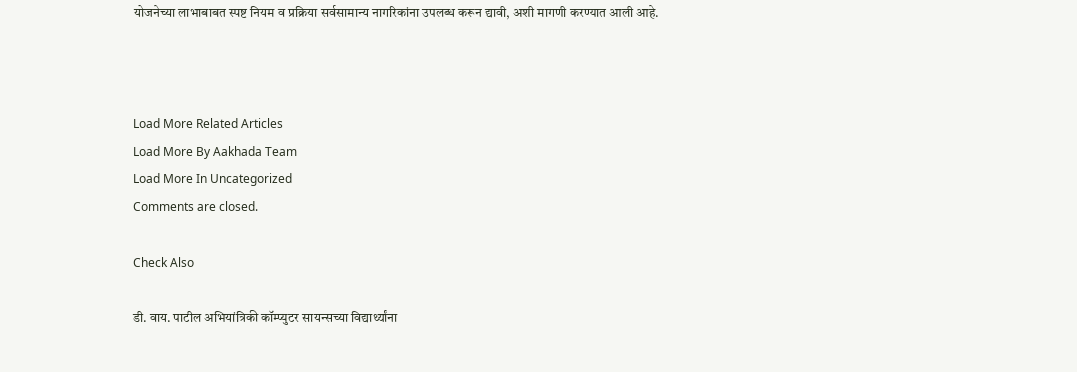योजनेच्या लाभाबाबत स्पष्ट नियम व प्रक्रिया सर्वसामान्य नागरिकांना उपलब्ध करून द्यावी, अशी मागणी करण्यात आली आहे.



Load More Related Articles
Load More By Aakhada Team
Load More In Uncategorized
Comments are closed.

Check Also

डी. वाय. पाटील अभियांत्रिकी कॉम्प्युटर सायन्सच्या विद्यार्थ्यांना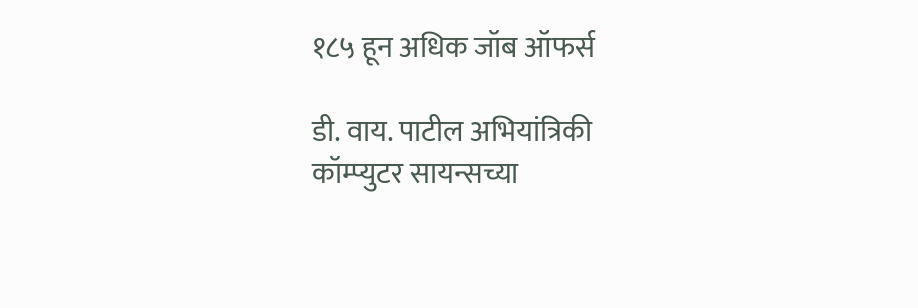१८५ हून अधिक जॉब ऑफर्स

डी. वाय. पाटील अभियांत्रिकी कॉम्प्युटर सायन्सच्या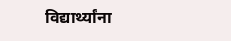विद्यार्थ्यांना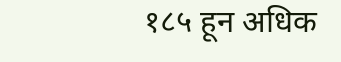१८५ हून अधिक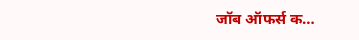जॉब ऑफर्स क…